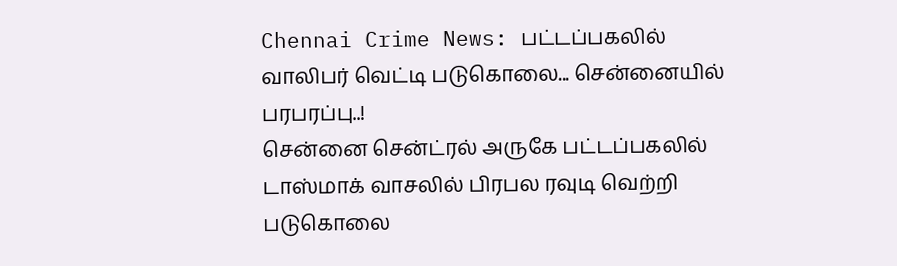Chennai Crime News: பட்டப்பகலில் வாலிபர் வெட்டி படுகொலை... சென்னையில் பரபரப்பு..!
சென்னை சென்ட்ரல் அருகே பட்டப்பகலில் டாஸ்மாக் வாசலில் பிரபல ரவுடி வெற்றி படுகொலை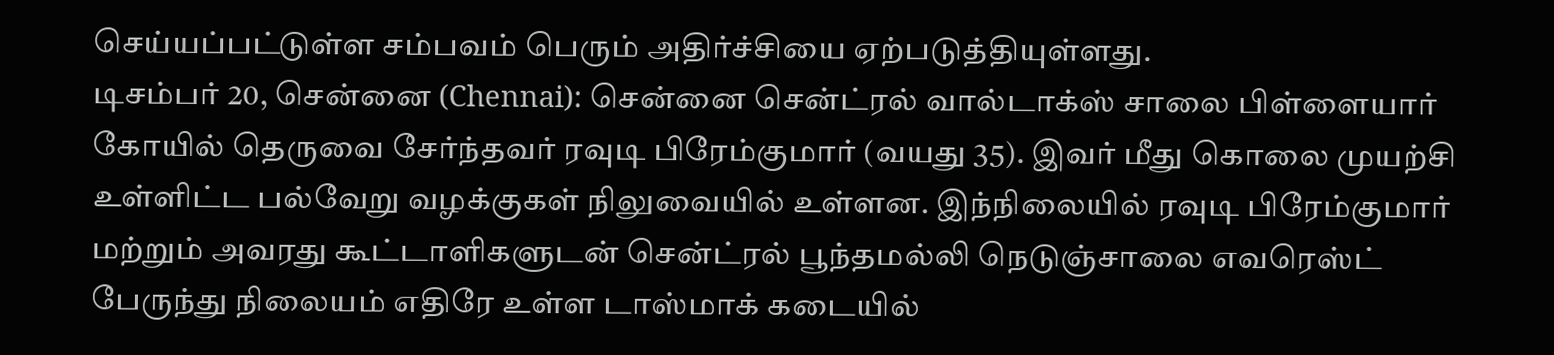செய்யப்பட்டுள்ள சம்பவம் பெரும் அதிர்ச்சியை ஏற்படுத்தியுள்ளது.
டிசம்பர் 20, சென்னை (Chennai): சென்னை சென்ட்ரல் வால்டாக்ஸ் சாலை பிள்ளையார் கோயில் தெருவை சேர்ந்தவர் ரவுடி பிரேம்குமார் (வயது 35). இவர் மீது கொலை முயற்சி உள்ளிட்ட பல்வேறு வழக்குகள் நிலுவையில் உள்ளன. இந்நிலையில் ரவுடி பிரேம்குமார் மற்றும் அவரது கூட்டாளிகளுடன் சென்ட்ரல் பூந்தமல்லி நெடுஞ்சாலை எவரெஸ்ட் பேருந்து நிலையம் எதிரே உள்ள டாஸ்மாக் கடையில்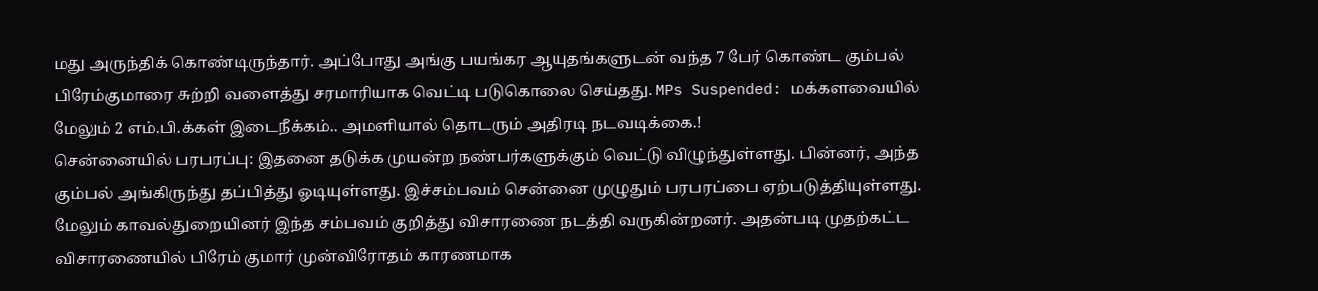மது அருந்திக் கொண்டிருந்தார். அப்போது அங்கு பயங்கர ஆயுதங்களுடன் வந்த 7 பேர் கொண்ட கும்பல் பிரேம்குமாரை சுற்றி வளைத்து சரமாரியாக வெட்டி படுகொலை செய்தது. MPs Suspended: மக்களவையில் மேலும் 2 எம்.பி.க்கள் இடைநீக்கம்.. அமளியால் தொடரும் அதிரடி நடவடிக்கை.!
சென்னையில் பரபரப்பு: இதனை தடுக்க முயன்ற நண்பர்களுக்கும் வெட்டு விழுந்துள்ளது. பின்னர், அந்த கும்பல் அங்கிருந்து தப்பித்து ஓடியுள்ளது. இச்சம்பவம் சென்னை முழுதும் பரபரப்பை ஏற்படுத்தியுள்ளது. மேலும் காவல்துறையினர் இந்த சம்பவம் குறித்து விசாரணை நடத்தி வருகின்றனர். அதன்படி முதற்கட்ட விசாரணையில் பிரேம் குமார் முன்விரோதம் காரணமாக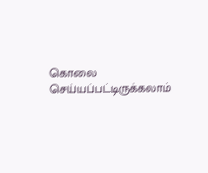கொலை செய்யப்பட்டிருக்கலாம்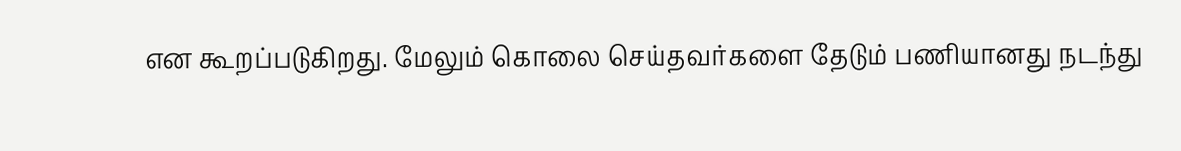என கூறப்படுகிறது. மேலும் கொலை செய்தவர்களை தேடும் பணியானது நடந்து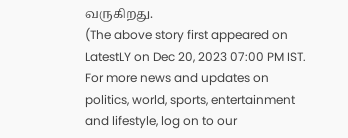வருகிறது.
(The above story first appeared on LatestLY on Dec 20, 2023 07:00 PM IST. For more news and updates on politics, world, sports, entertainment and lifestyle, log on to our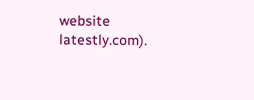website latestly.com).